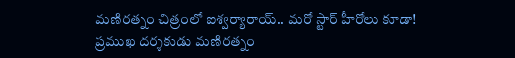మణిరత్నం చిత్రంలో ఐశ్వర్యారాయ్.. మరో స్టార్ హీరోలు కూడా!
ప్రముఖ దర్శకుడు మణిరత్నం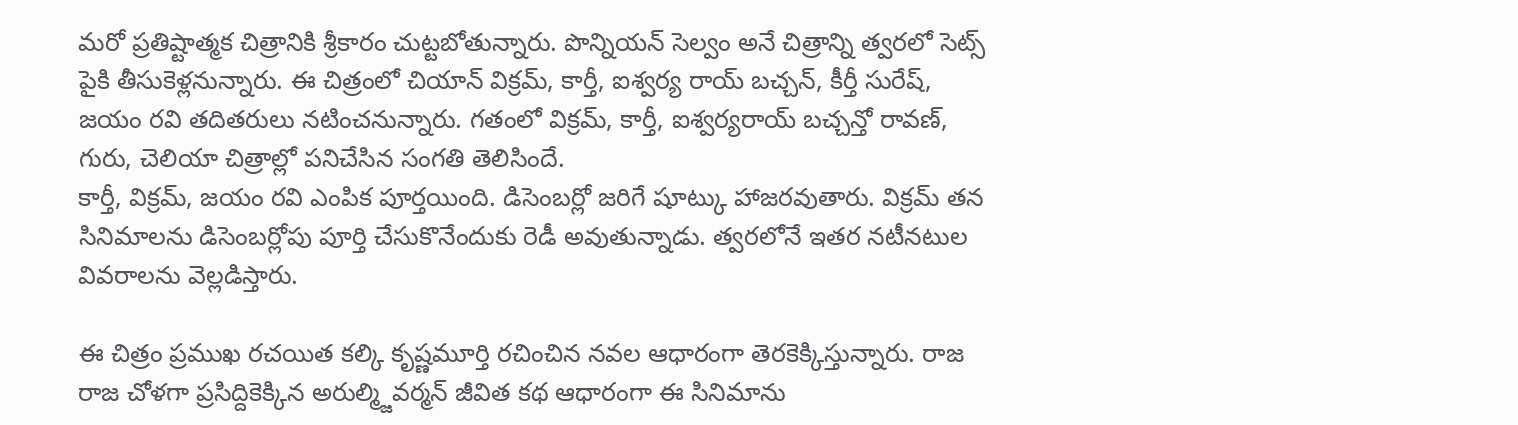మరో ప్రతిష్టాత్మక చిత్రానికి శ్రీకారం చుట్టబోతున్నారు. పొన్నియన్ సెల్వం అనే చిత్రాన్ని త్వరలో సెట్స్ పైకి తీసుకెళ్లనున్నారు. ఈ చిత్రంలో చియాన్ విక్రమ్, కార్తీ, ఐశ్వర్య రాయ్ బచ్చన్, కీర్తీ సురేష్, జయం రవి తదితరులు నటించనున్నారు. గతంలో విక్రమ్, కార్తీ, ఐశ్వర్యరాయ్ బచ్చన్తో రావణ్, గురు, చెలియా చిత్రాల్లో పనిచేసిన సంగతి తెలిసిందే.
కార్తీ, విక్రమ్, జయం రవి ఎంపిక పూర్తయింది. డిసెంబర్లో జరిగే షూట్కు హాజరవుతారు. విక్రమ్ తన సినిమాలను డిసెంబర్లోపు పూర్తి చేసుకొనేందుకు రెడీ అవుతున్నాడు. త్వరలోనే ఇతర నటీనటుల వివరాలను వెల్లడిస్తారు.

ఈ చిత్రం ప్రముఖ రచయిత కల్కి కృష్ణమూర్తి రచించిన నవల ఆధారంగా తెరకెక్కిస్తున్నారు. రాజ రాజ చోళగా ప్రసిద్దికెక్కిన అరుల్మ్జివర్మన్ జీవిత కథ ఆధారంగా ఈ సినిమాను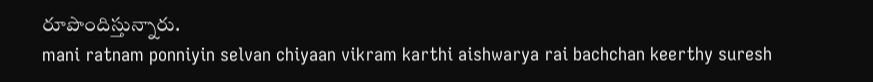రూపొందిస్తున్నారు.
mani ratnam ponniyin selvan chiyaan vikram karthi aishwarya rai bachchan keerthy suresh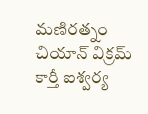మణిరత్నం చియాన్ విక్రమ్ కార్తీ ఐశ్వర్య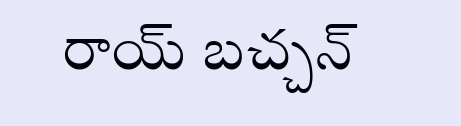రాయ్ బచ్చన్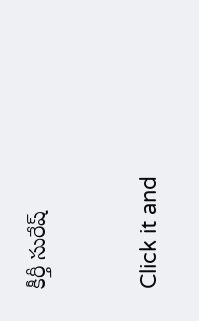కీర్తీ సురేష్


Click it and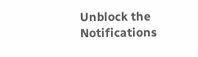Unblock the Notifications